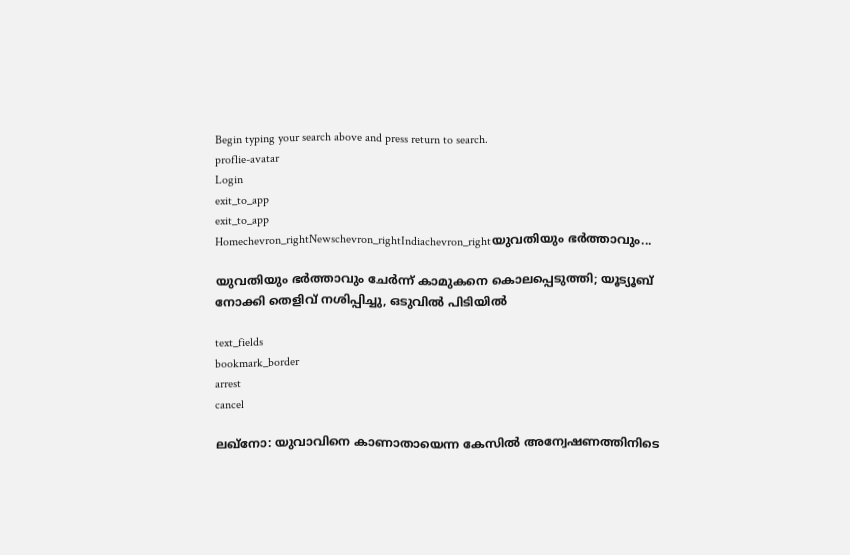Begin typing your search above and press return to search.
proflie-avatar
Login
exit_to_app
exit_to_app
Homechevron_rightNewschevron_rightIndiachevron_rightയുവതിയും ഭർത്താവും...

യുവതിയും ഭർത്താവും ചേർന്ന് കാമുകനെ കൊലപ്പെടുത്തി; യൂട്യൂബ് നോക്കി തെളിവ് നശിപ്പിച്ചു, ഒടുവിൽ പിടിയിൽ

text_fields
bookmark_border
arrest
cancel

ലഖ്നോ: യുവാവിനെ കാണാതായെന്ന കേസിൽ അന്വേഷണത്തിനിടെ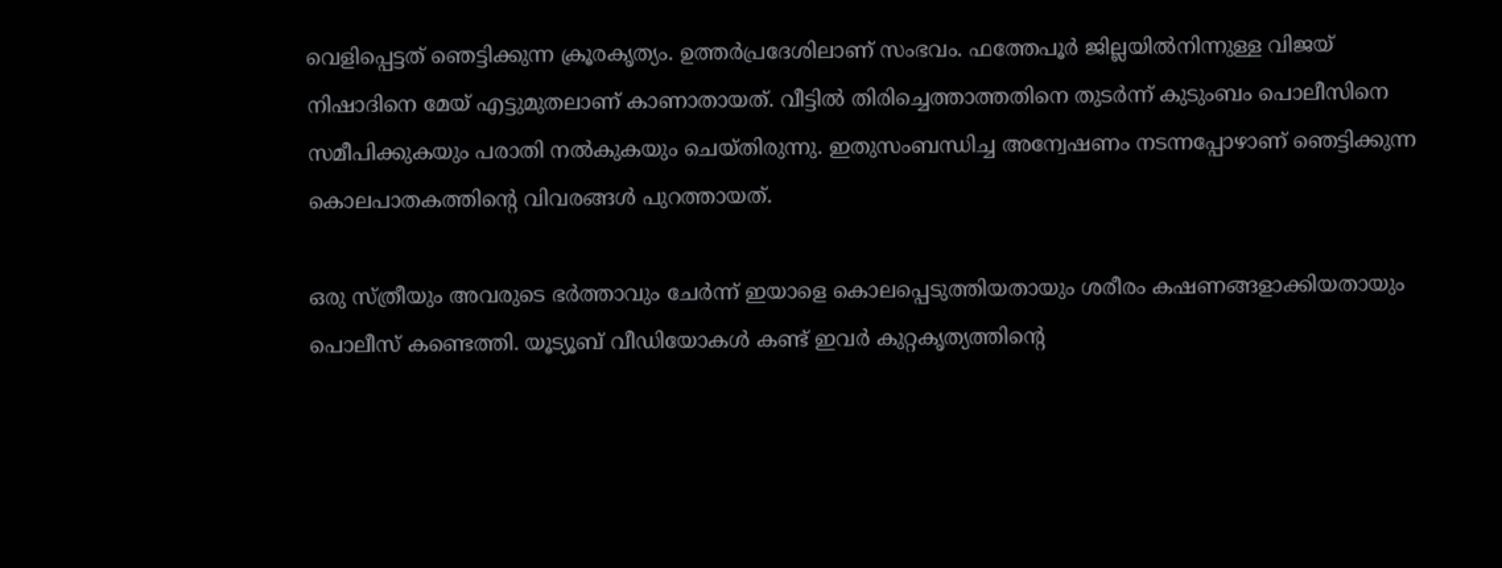വെളിപ്പെട്ടത് ഞെട്ടിക്കുന്ന ക്രൂരകൃത്യം. ഉത്തർപ്രദേശിലാണ് സംഭവം. ഫത്തേപൂർ ജില്ലയിൽനിന്നുള്ള വിജയ് നിഷാദിനെ മേയ് എട്ടുമുതലാണ് കാണാതായത്. വീട്ടിൽ തിരിച്ചെത്താത്തതിനെ തുടർന്ന് കുടുംബം പൊലീസിനെ സമീപിക്കുകയും പരാതി നൽകുകയും ചെയ്തിരുന്നു. ഇതുസംബന്ധിച്ച അന്വേഷണം നടന്നപ്പോഴാണ് ഞെട്ടിക്കുന്ന കൊലപാതകത്തിന്റെ വിവരങ്ങൾ പുറത്തായത്.

ഒരു സ്ത്രീയും അവരുടെ ഭർത്താവും ചേർന്ന് ഇയാളെ കൊലപ്പെടുത്തിയതായും ശരീരം കഷണങ്ങളാക്കിയതായും പൊലീസ് കണ്ടെത്തി. യൂട്യൂബ് വീഡിയോകൾ കണ്ട് ഇവർ കുറ്റകൃത്യത്തിന്റെ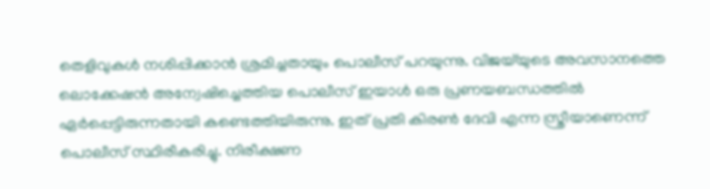തെളിവുകൾ നശിപ്പിക്കാൻ ശ്രമിച്ചതായും പൊലീസ് പറയുന്നു. വിജയ്‌യുടെ അവസാനത്തെ ലൊക്കേഷൻ അന്വേഷിച്ചെത്തിയ പൊലീസ് ഇയാൾ ഒരു പ്രണയബന്ധത്തിൽ ഏർപ്പെട്ടിരുന്നതായി കണ്ടെത്തിയിരുന്നു. ഇത് പ്രതി കിരൺ ദേവി എന്ന സ്ത്രീയാണെന്ന് പൊലീസ് സ്ഥിരീകരിച്ചു. നിരീക്ഷണ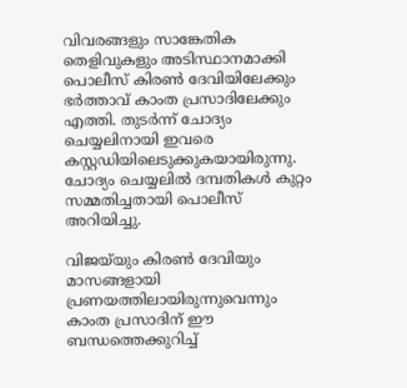വിവരങ്ങളും സാങ്കേതിക തെളിവുകളും അടിസ്ഥാനമാക്കി പൊലീസ് കിരൺ ദേവിയിലേക്കും ഭർത്താവ് കാംത പ്രസാദിലേക്കും എത്തി. തുടർന്ന് ചോദ്യം ചെയ്യലിനായി ഇവരെ കസ്റ്റഡിയിലെടുക്കുകയായിരുന്നു. ചോദ്യം ചെയ്യലിൽ ദമ്പതികൾ കുറ്റം സമ്മതിച്ചതായി പൊലീസ് അറിയിച്ചു.

വിജയ്‌യും കിരൺ ദേവിയും മാസങ്ങളായി പ്രണയത്തിലായിരുന്നുവെന്നും കാംത പ്രസാദിന് ഈ ബന്ധത്തെക്കുറിച്ച്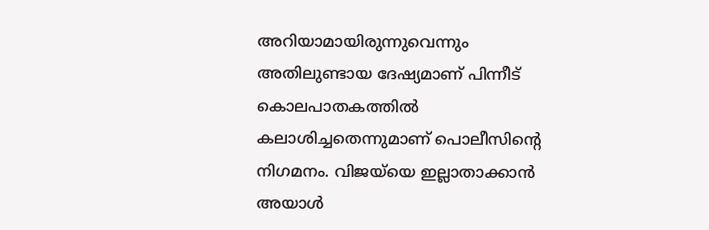അറിയാമായിരുന്നുവെന്നും അതിലുണ്ടായ ദേഷ്യമാണ് പിന്നീട് കൊലപാതകത്തിൽ കലാശിച്ചതെന്നുമാണ് പൊലീസിന്റെ നിഗമനം. വിജയ്‌യെ ഇല്ലാതാക്കാൻ അയാൾ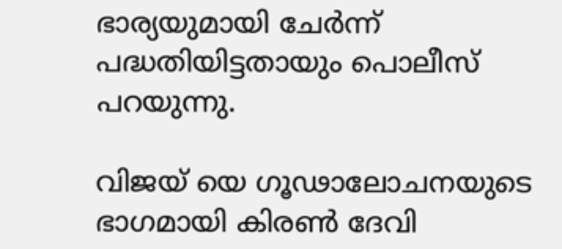ഭാര്യയുമായി ചേർന്ന് പദ്ധതിയിട്ടതായും പൊലീസ് പറയുന്നു.

വിജയ് യെ ഗൂഢാലോചനയുടെ ഭാഗമായി കിരൺ ദേവി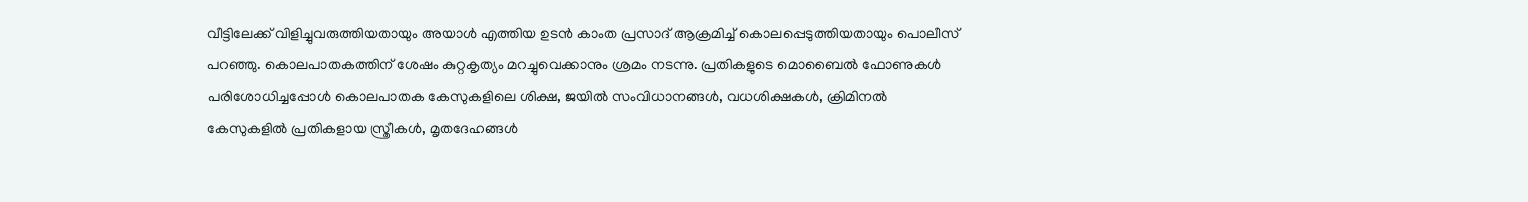വീട്ടിലേക്ക് വിളിച്ചുവരുത്തിയതായും അയാൾ എത്തിയ ഉടൻ കാംത പ്രസാദ് ആക്രമിച്ച് കൊലപ്പെടുത്തിയതായും പൊലീസ് പറഞ്ഞു. കൊലപാതകത്തിന് ശേഷം കുറ്റകൃത്യം മറച്ചുവെക്കാനും ശ്രമം നടന്നു. പ്രതികളുടെ മൊബൈൽ ഫോണുകൾ പരിശോധിച്ചപ്പോൾ കൊലപാതക കേസുകളിലെ ശിക്ഷ, ജയിൽ സംവിധാനങ്ങൾ, വധശിക്ഷകൾ, ക്രിമിനൽ കേസുകളിൽ പ്രതികളായ സ്ത്രീകൾ, മൃതദേഹങ്ങൾ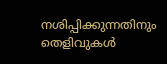നശിപ്പിക്കുന്നതിനും തെളിവുകൾ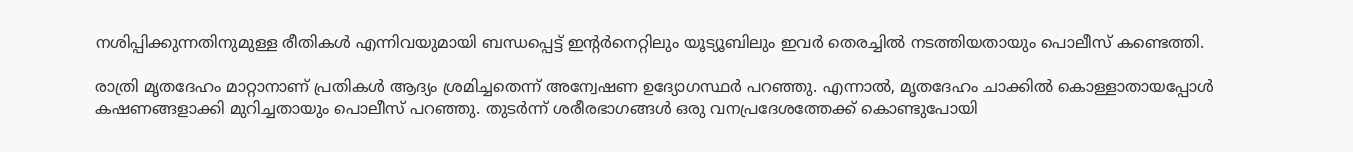നശിപ്പിക്കുന്നതിനുമുള്ള രീതികൾ എന്നിവയുമായി ബന്ധപ്പെട്ട് ഇന്റർനെറ്റിലും യൂട്യൂബിലും ഇവർ തെരച്ചിൽ നടത്തിയതായും പൊലീസ് കണ്ടെത്തി.

രാത്രി മൃതദേഹം മാറ്റാനാണ് പ്രതികൾ ആദ്യം ശ്രമിച്ചതെന്ന് അന്വേഷണ ഉദ്യോഗസ്ഥർ പറഞ്ഞു. എന്നാൽ, മൃതദേഹം ചാക്കിൽ കൊള്ളാതായപ്പോൾ കഷണങ്ങളാക്കി മുറിച്ചതായും പൊലീസ് പറഞ്ഞു. തുടർന്ന് ശരീരഭാഗങ്ങൾ ഒരു വനപ്രദേശത്തേക്ക് കൊണ്ടുപോയി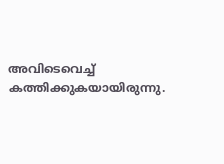അവിടെവെച്ച് കത്തിക്കുകയായിരുന്നു.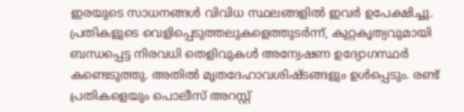ഇരയുടെ സാധനങ്ങൾ വിവിധ സ്ഥലങ്ങളിൽ ഇവർ ഉപേക്ഷിച്ചു. പ്രതികളുടെ വെളിപ്പെടുത്തലുകളെത്തുടർന്ന്, കുറ്റകൃത്യവുമായി ബന്ധപ്പെട്ട നിരവധി തെളിവുകൾ അന്വേഷണ ഉദ്യോഗസ്ഥർ കണ്ടെടുത്തു. അതിൽ മൃതദേഹാവശിഷ്ടങ്ങളും ഉൾപ്പെടും. രണ്ട് പ്രതികളെയും പൊലീസ് അറസ്റ്റ്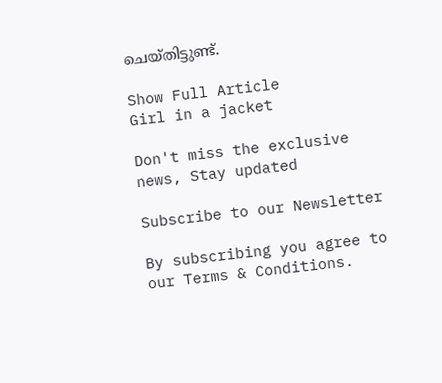ചെയ്തിട്ടുണ്ട്.

Show Full Article
Girl in a jacket

Don't miss the exclusive news, Stay updated

Subscribe to our Newsletter

By subscribing you agree to our Terms & Conditions.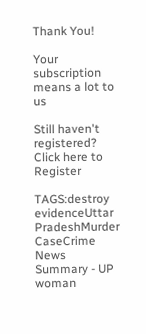Thank You!

Your subscription means a lot to us

Still haven't registered? Click here to Register

TAGS:destroy evidenceUttar PradeshMurder CaseCrime
News Summary - UP woman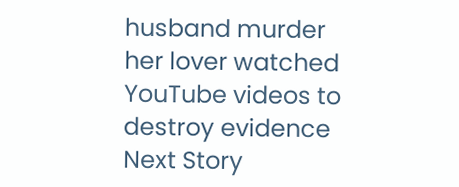husband murder her lover watched YouTube videos to destroy evidence
Next Story